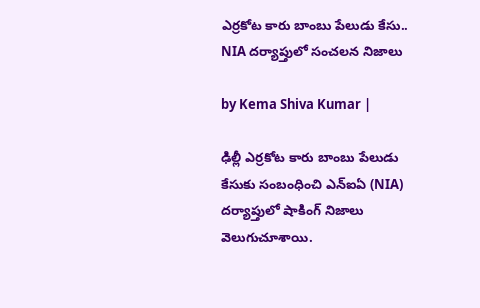ఎర్రకోట కారు బాంబు పేలుడు కేసు.. NIA దర్యాప్తులో సంచలన నిజాలు

by Kema Shiva Kumar |

ఢిల్లీ ఎర్రకోట కారు బాంబు పేలుడు కేసుకు సంబంధించి ఎన్‌ఐఏ (NIA) దర్యాప్తులో షాకింగ్ నిజాలు వెలుగుచూశాయి.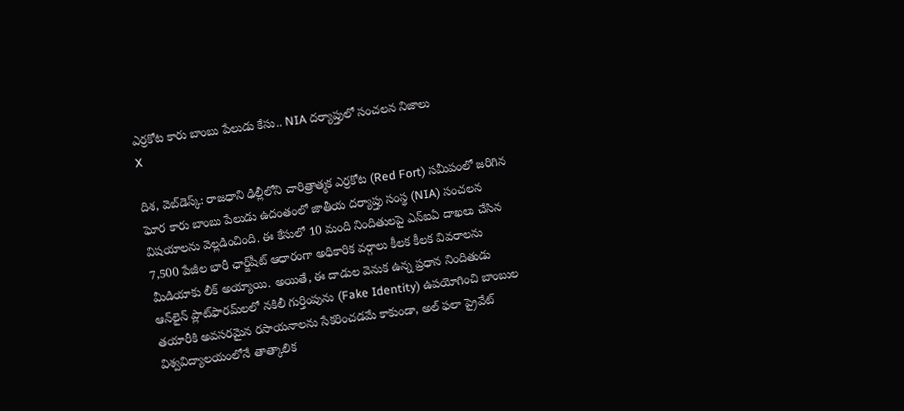ఎర్రకోట కారు బాంబు పేలుడు కేసు.. NIA దర్యాప్తులో సంచలన నిజాలు
X

దిశ, వెబ్‌డెస్క్: రాజధాని ఢిల్లీలోని చారిత్రాత్మక ఎర్రకోట (Red Fort) సమీపంలో జరిగిన ఘోర కారు బాంబు పేలుడు ఉదంతంలో జాతీయ దర్యాప్తు సంస్థ (NIA) సంచలన విషయాలను వెల్లడించింది. ఈ కేసులో 10 మంది నిందితులపై ఎన్‌ఐఏ దాఖలు చేసిన 7,500 పేజీల భారీ ఛార్జ్‌షీట్ ఆధారంగా అధికారిక వర్గాలు కీలక కీలక వివరాలను మీడియాకు లీక్ అయ్యాయి. అయితే, ఈ దాడుల వెనుక ఉన్న ప్రధాన నిందితుడు ఆన్‌లైన్ ప్లాట్‌ఫారమ్‌లలో నకిలీ గుర్తింపును (Fake Identity) ఉపయోగించి బాంబుల తయారీకి అవసరమైన రసాయనాలను సేకరించడమే కాకుండా, అల్ ఫలా ప్రైవేట్ విశ్వవిద్యాలయంలోనే తాత్కాలిక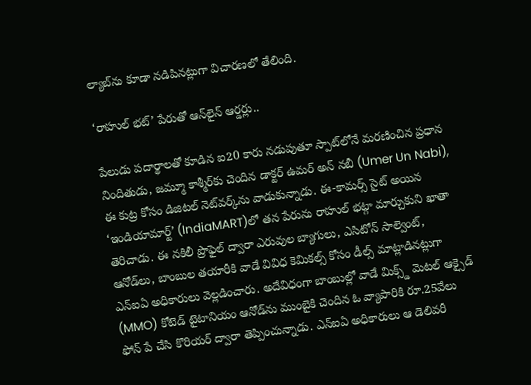ల్యాబ్‌ను కూడా నడిపినట్లుగా విచారణలో తేలింది.

‘రాహుల్ భట్’ పేరుతో ఆన్‌లైన్ ఆర్డర్లు..

పేలుడు పదార్థాలతో కూడిన ఐ20 కారు నడుపుతూ స్పాట్‌లోనే మరణించిన ప్రధాన నిందితుడు, జమ్మూ కాశ్మీర్‌కు చెందిన డాక్టర్ ఉమర్ అన్ నబీ (Umer Un Nabi), ఈ కుట్ర కోసం డిజిటల్ నెట్‌వర్క్‌ను వాడుకున్నాడు. ఈ-కామర్స్ సైట్ అయిన ‘ఇండియామార్ట్’ (IndiaMART)లో తన పేరును రాహుల్ భట్గా మార్చుకుని ఖాతా తెరిచాడు. ఈ నకిలీ ప్రొఫైల్ ద్వారా ఎరువుల బ్యాగులు, ఎసిటోన్ సాల్వెంట్, ఆనోడ్‌లు, బాంబుల తయారీకి వాడే వివిధ కెమికల్స్ కోసం డీల్స్ మాట్లాడినట్లుగా ఎన్ఐఏ అధికారులు వెల్లడించారు. అదేవిధంగా బాంబుల్లో వాడే మిక్స్డ్ మెటల్ ఆక్సైడ్ (MMO) కోటెడ్ టైటానియం ఆనోడ్‌ను ముంబైకి చెందిన ఓ వ్యాపారికి రూ.25వేలు ఫోన్ పే చేసి కొరియర్ ద్వారా తెప్పించున్నాడు. ఎన్‌ఐఏ అధికారులు ఆ డెలివరీ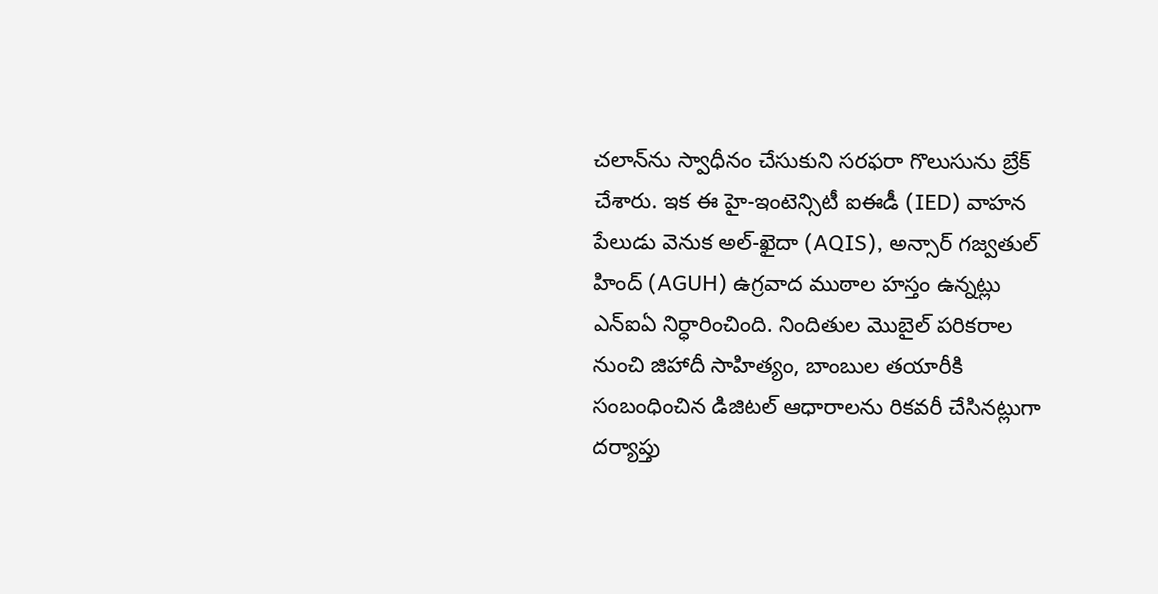చలాన్‌ను స్వాధీనం చేసుకుని సరఫరా గొలుసును బ్రేక్ చేశారు. ఇక ఈ హై-ఇంటెన్సిటీ ఐఈడీ (IED) వాహన పేలుడు వెనుక అల్-ఖైదా (AQIS), అన్సార్ గజ్వతుల్ హింద్ (AGUH) ఉగ్రవాద ముఠాల హస్తం ఉన్నట్లు ఎన్‌ఐఏ నిర్ధారించింది. నిందితుల మొబైల్ పరికరాల నుంచి జిహాదీ సాహిత్యం, బాంబుల తయారీకి సంబంధించిన డిజిటల్ ఆధారాలను రికవరీ చేసినట్లుగా దర్యాప్తు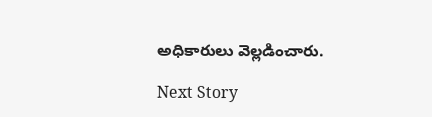అధికారులు వెల్లడించారు.

Next Story